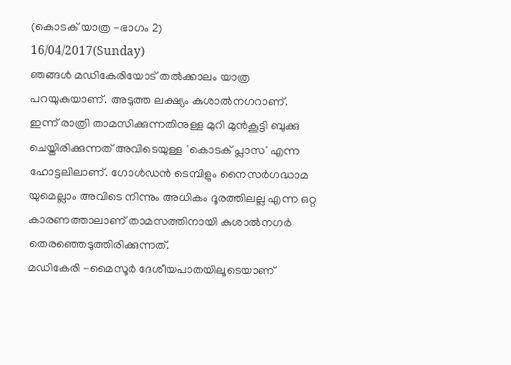(കൊടക് യാത്ര -ഭാഗം 2)
16/04/2017(Sunday)
ഞങ്ങൾ മഡികേരിയോട് തൽക്കാലം യാത്ര പറയുകയാണ്. അടുത്ത ലക്ഷ്യം കുശാൽനഗറാണ്. ഇന്ന് രാത്രി താമസിക്കുന്നതിനുള്ള മുറി മുൻകൂട്ടി ബുക്കു ചെയ്തിരിക്കുന്നത് അവിടെയുള്ള 'കൊടക് പ്ലാസ' എന്ന ഹോട്ടലിലാണ്. ഗോൾഡൻ ടെമ്പിളും നൈസർഗദ്ധാമ യുമെല്ലാം അവിടെ നിന്നും അധികം ദൂരത്തിലല്ല എന്ന ഒറ്റ കാരണത്താലാണ് താമസത്തിനായി കുശാൽനഗർ തെരഞ്ഞെടുത്തിരിക്കുന്നത്.
മഡികേരി -മൈസൂർ ദേശീയപാതയിലൂടെയാണ്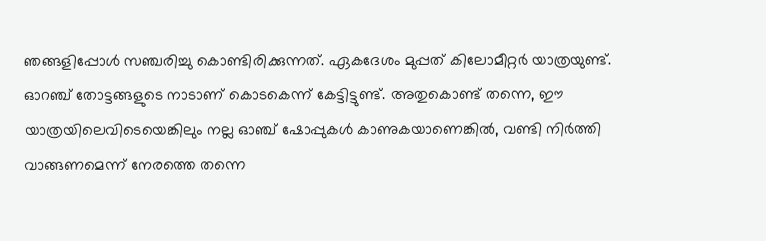ഞങ്ങളിപ്പോൾ സഞ്ചരിച്ചു കൊണ്ടിരിക്കുന്നത്. ഏകദേശം മുപ്പത് കിലോമീറ്റർ യാത്രയുണ്ട്.
ഓറഞ്ച് തോട്ടങ്ങളുടെ നാടാണ് കൊടകെന്ന് കേട്ടിട്ടുണ്ട്. അതുകൊണ്ട് തന്നെ, ഈ യാത്രയിലെവിടെയെങ്കിലും നല്ല ഓഞ്ച് ഷോപ്പുകൾ കാണുകയാണെങ്കിൽ, വണ്ടി നിർത്തി വാങ്ങണമെന്ന് നേരത്തെ തന്നെ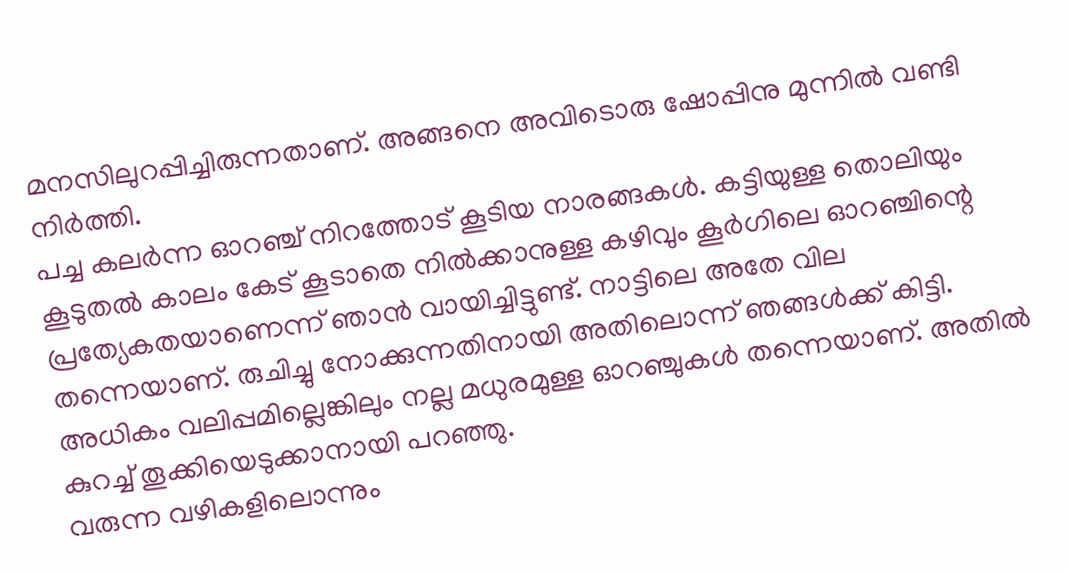മനസിലുറപ്പിച്ചിരുന്നതാണ്. അങ്ങനെ അവിടൊരു ഷോപ്പിനു മുന്നിൽ വണ്ടി നിർത്തി.
പച്ച കലർന്ന ഓറഞ്ച് നിറത്തോട് കൂടിയ നാരങ്ങകൾ. കട്ടിയുള്ള തൊലിയും കൂടുതൽ കാലം കേട് കൂടാതെ നിൽക്കാനുള്ള കഴിവും കൂർഗിലെ ഓറഞ്ചിന്റെ പ്രത്യേകതയാണെന്ന് ഞാൻ വായിച്ചിട്ടുണ്ട്. നാട്ടിലെ അതേ വില തന്നെയാണ്. രുചിച്ചു നോക്കുന്നതിനായി അതിലൊന്ന് ഞങ്ങൾക്ക് കിട്ടി. അധികം വലിപ്പമില്ലെങ്കിലും നല്ല മധുരമുള്ള ഓറഞ്ചുകൾ തന്നെയാണ്. അതിൽ കുറച്ച് തൂക്കിയെടുക്കാനായി പറഞ്ഞു.
വരുന്ന വഴികളിലൊന്നും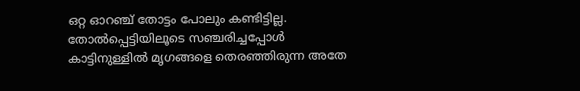ഒറ്റ ഓറഞ്ച് തോട്ടം പോലും കണ്ടിട്ടില്ല. തോൽപ്പെട്ടിയിലൂടെ സഞ്ചരിച്ചപ്പോൾ കാട്ടിനുള്ളിൽ മൃഗങ്ങളെ തെരഞ്ഞിരുന്ന അതേ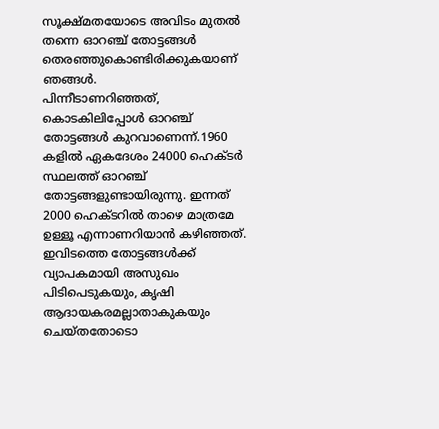സൂക്ഷ്മതയോടെ അവിടം മുതൽ തന്നെ ഓറഞ്ച് തോട്ടങ്ങൾ തെരഞ്ഞുകൊണ്ടിരിക്കുകയാണ് ഞങ്ങൾ.
പിന്നീടാണറിഞ്ഞത്, കൊടകിലിപ്പോൾ ഓറഞ്ച് തോട്ടങ്ങൾ കുറവാണെന്ന്.1960 കളിൽ ഏകദേശം 24000 ഹെക്ടർ സ്ഥലത്ത് ഓറഞ്ച് തോട്ടങ്ങളുണ്ടായിരുന്നു. ഇന്നത് 2000 ഹെക്ടറിൽ താഴെ മാത്രമേ ഉള്ളൂ എന്നാണറിയാൻ കഴിഞ്ഞത്. ഇവിടത്തെ തോട്ടങ്ങൾക്ക് വ്യാപകമായി അസുഖം പിടിപെടുകയും, കൃഷി ആദായകരമല്ലാതാകുകയും ചെയ്തതോടൊ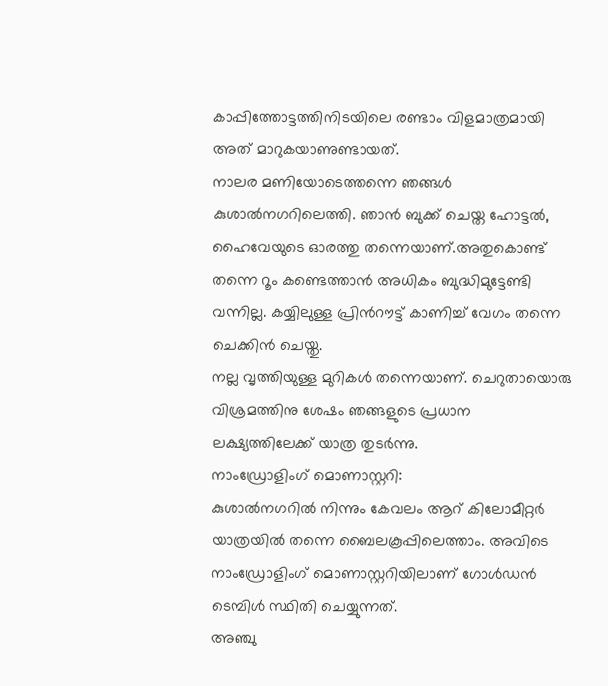കാപ്പിത്തോട്ടത്തിനിടയിലെ രണ്ടാം വിളമാത്രമായി അത് മാറുകയാണുണ്ടായത്.
നാലര മണിയോടെത്തന്നെ ഞങ്ങൾ കുശാൽനഗറിലെത്തി. ഞാൻ ബുക്ക് ചെയ്ത ഹോട്ടൽ, ഹൈവേയുടെ ഓരത്തു തന്നെയാണ്.അതുകൊണ്ട് തന്നെ റൂം കണ്ടെത്താൻ അധികം ബുദ്ധിമുട്ടേണ്ടി വന്നില്ല. കയ്യിലുള്ള പ്രിൻറൗട്ട് കാണിച്ച് വേഗം തന്നെ ചെക്കിൻ ചെയ്തു.
നല്ല വൃത്തിയുള്ള മുറികൾ തന്നെയാണ്. ചെറുതായൊരു വിശ്രമത്തിനു ശേഷം ഞങ്ങളുടെ പ്രധാന ലക്ഷ്യത്തിലേക്ക് യാത്ര തുടർന്നു.
നാംഡ്രോളിംഗ് മൊണാസ്റ്ററി:
കുശാൽനഗറിൽ നിന്നും കേവലം ആറ് കിലോമീറ്റർ യാത്രയിൽ തന്നെ ബൈലകൂപ്പിലെത്താം. അവിടെ നാംഡ്രോളിംഗ് മൊണാസ്റ്ററിയിലാണ് ഗോൾഡൻ ടെമ്പിൾ സ്ഥിതി ചെയ്യുന്നത്.
അഞ്ചു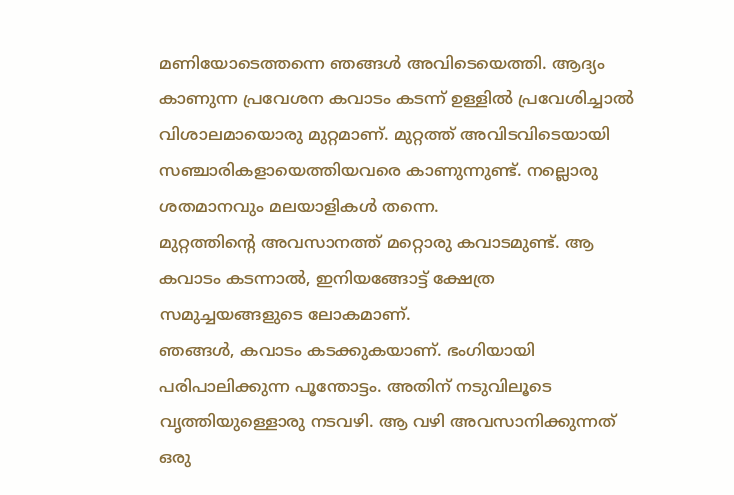മണിയോടെത്തന്നെ ഞങ്ങൾ അവിടെയെത്തി. ആദ്യം കാണുന്ന പ്രവേശന കവാടം കടന്ന് ഉള്ളിൽ പ്രവേശിച്ചാൽ വിശാലമായൊരു മുറ്റമാണ്. മുറ്റത്ത് അവിടവിടെയായി സഞ്ചാരികളായെത്തിയവരെ കാണുന്നുണ്ട്. നല്ലൊരു ശതമാനവും മലയാളികൾ തന്നെ.
മുറ്റത്തിന്റെ അവസാനത്ത് മറ്റൊരു കവാടമുണ്ട്. ആ കവാടം കടന്നാൽ, ഇനിയങ്ങോട്ട് ക്ഷേത്ര സമുച്ചയങ്ങളുടെ ലോകമാണ്.
ഞങ്ങൾ, കവാടം കടക്കുകയാണ്. ഭംഗിയായി പരിപാലിക്കുന്ന പൂന്തോട്ടം. അതിന് നടുവിലൂടെ വൃത്തിയുള്ളൊരു നടവഴി. ആ വഴി അവസാനിക്കുന്നത് ഒരു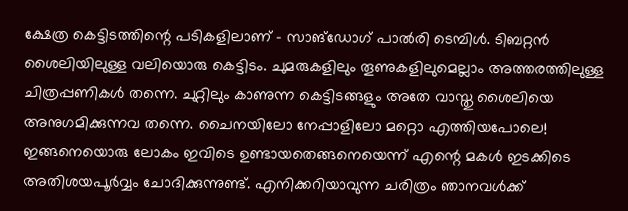ക്ഷേത്ര കെട്ടിടത്തിന്റെ പടികളിലാണ് - സാങ്ഡോഗ് പാൽരി ടെമ്പിൾ. ടിബറ്റൻ ശൈലിയിലുള്ള വലിയൊരു കെട്ടിടം. ചുമരുകളിലും തൂണുകളിലുമെല്ലാം അത്തരത്തിലുള്ള ചിത്രപ്പണികൾ തന്നെ. ചുറ്റിലും കാണുന്ന കെട്ടിടങ്ങളും അതേ വാസ്തു ശൈലിയെ അനുഗമിക്കുന്നവ തന്നെ. ചൈനയിലോ നേപ്പാളിലോ മറ്റൊ എത്തിയപോലെ!
ഇങ്ങനെയൊരു ലോകം ഇവിടെ ഉണ്ടായതെങ്ങനെയെന്ന് എന്റെ മകൾ ഇടക്കിടെ അതിശയപൂർവ്വം ചോദിക്കുന്നുണ്ട്. എനിക്കറിയാവുന്ന ചരിത്രം ഞാനവൾക്ക്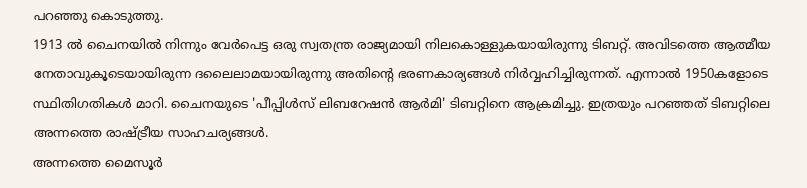പറഞ്ഞു കൊടുത്തു.
1913 ൽ ചൈനയിൽ നിന്നും വേർപെട്ട ഒരു സ്വതന്ത്ര രാജ്യമായി നിലകൊള്ളുകയായിരുന്നു ടിബറ്റ്. അവിടത്തെ ആത്മീയ നേതാവുകൂടെയായിരുന്ന ദലൈലാമയായിരുന്നു അതിന്റെ ഭരണകാര്യങ്ങൾ നിർവ്വഹിച്ചിരുന്നത്. എന്നാൽ 1950കളോടെ സ്ഥിതിഗതികൾ മാറി. ചൈനയുടെ 'പീപ്പിൾസ് ലിബറേഷൻ ആർമി' ടിബറ്റിനെ ആക്രമിച്ചു. ഇത്രയും പറഞ്ഞത് ടിബറ്റിലെ അന്നത്തെ രാഷ്ട്രീയ സാഹചര്യങ്ങൾ.
അന്നത്തെ മൈസൂർ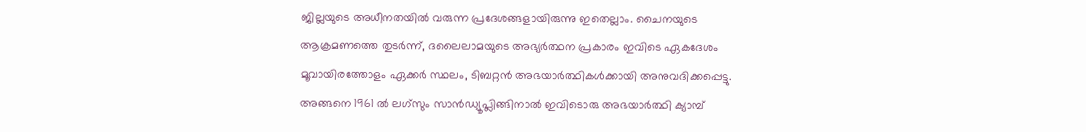ജില്ലയുടെ അധീനതയിൽ വരുന്ന പ്രദേശങ്ങളായിരുന്നു ഇതെല്ലാം. ചൈനയുടെ ആക്രമണത്തെ തുടർന്ന്, ദലൈലാമയുടെ അഭ്യർത്ഥന പ്രകാരം ഇവിടെ ഏകദേശം മൂവായിരത്തോളം ഏക്കർ സ്ഥലം, ടിബറ്റൻ അഭയാർത്ഥികൾക്കായി അനുവദിക്കപ്പെട്ടു. അങ്ങനെ 1961 ൽ ലഗ്സും സാൻഡ്യൂപ്ലിങ്ങിനാൽ ഇവിടൊരു അഭയാർത്ഥി ക്യാമ്പ്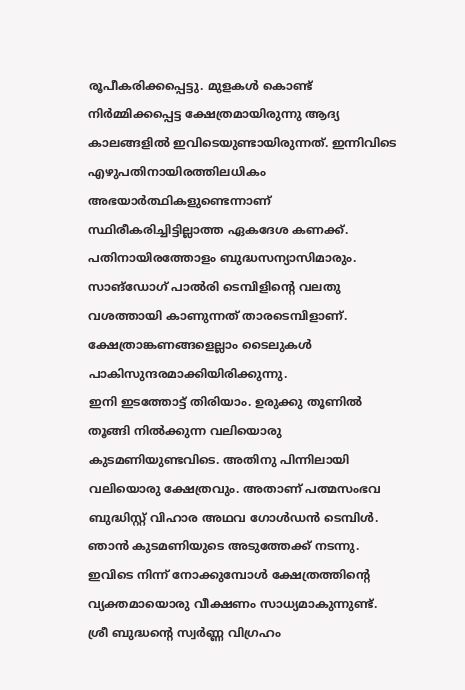രൂപീകരിക്കപ്പെട്ടു. മുളകൾ കൊണ്ട് നിർമ്മിക്കപ്പെട്ട ക്ഷേത്രമായിരുന്നു ആദ്യ കാലങ്ങളിൽ ഇവിടെയുണ്ടായിരുന്നത്. ഇന്നിവിടെ എഴുപതിനായിരത്തിലധികം അഭയാർത്ഥികളുണ്ടെന്നാണ് സ്ഥിരീകരിച്ചിട്ടില്ലാത്ത ഏകദേശ കണക്ക്. പതിനായിരത്തോളം ബുദ്ധസന്യാസിമാരും.
സാങ്ഡോഗ് പാൽരി ടെമ്പിളിന്റെ വലതു വശത്തായി കാണുന്നത് താരടെമ്പിളാണ്. ക്ഷേത്രാങ്കണങ്ങളെല്ലാം ടൈലുകൾ പാകിസുന്ദരമാക്കിയിരിക്കുന്നു.
ഇനി ഇടത്തോട്ട് തിരിയാം. ഉരുക്കു തൂണിൽ തൂങ്ങി നിൽക്കുന്ന വലിയൊരു കുടമണിയുണ്ടവിടെ. അതിനു പിന്നിലായി വലിയൊരു ക്ഷേത്രവും. അതാണ് പത്മസംഭവ ബുദ്ധിസ്റ്റ് വിഹാര അഥവ ഗോൾഡൻ ടെമ്പിൾ. ഞാൻ കുടമണിയുടെ അടുത്തേക്ക് നടന്നു. ഇവിടെ നിന്ന് നോക്കുമ്പോൾ ക്ഷേത്രത്തിന്റെ വ്യക്തമായൊരു വീക്ഷണം സാധ്യമാകുന്നുണ്ട്. ശ്രീ ബുദ്ധന്റെ സ്വർണ്ണ വിഗ്രഹം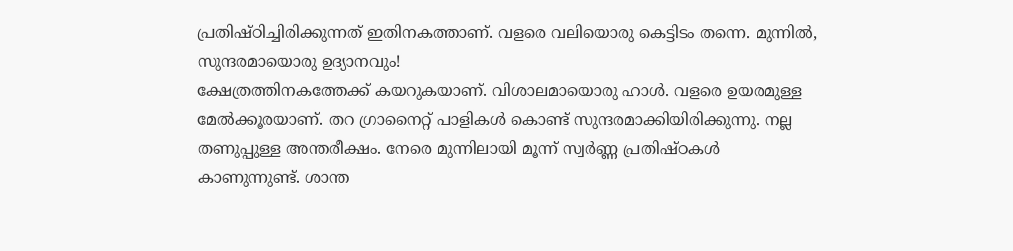പ്രതിഷ്ഠിച്ചിരിക്കുന്നത് ഇതിനകത്താണ്. വളരെ വലിയൊരു കെട്ടിടം തന്നെ. മുന്നിൽ, സുന്ദരമായൊരു ഉദ്യാനവും!
ക്ഷേത്രത്തിനകത്തേക്ക് കയറുകയാണ്. വിശാലമായൊരു ഹാൾ. വളരെ ഉയരമുള്ള മേൽക്കൂരയാണ്. തറ ഗ്രാനൈറ്റ് പാളികൾ കൊണ്ട് സുന്ദരമാക്കിയിരിക്കുന്നു. നല്ല തണുപ്പുള്ള അന്തരീക്ഷം. നേരെ മുന്നിലായി മൂന്ന് സ്വർണ്ണ പ്രതിഷ്ഠകൾ കാണുന്നുണ്ട്. ശാന്ത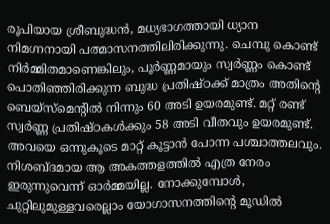രൂപിയായ ശ്രീബുദ്ധൻ, മധ്യഭാഗത്തായി ധ്യാന നിമഗ്നനായി പത്മാസനത്തിലിരിക്കുന്നു. ചെമ്പു കൊണ്ട് നിർമ്മിതമാണെങ്കിലും, പൂർണ്ണമായും സ്വർണ്ണം കൊണ്ട് പൊതിഞ്ഞിരിക്കുന്ന ബുദ്ധ പ്രതിഷ്ഠക്ക് മാത്രം അതിന്റെ ബെയ്സ്മെന്റിൽ നിന്നും 60 അടി ഉയരമുണ്ട്. മറ്റ് രണ്ട് സ്വർണ്ണ പ്രതിഷ്ഠകൾക്കും 58 അടി വീതവും ഉയരമുണ്ട്. അവയെ ഒന്നുകൂടെ മാറ്റ് കൂട്ടാൻ പോന്ന പശ്ചാത്തലവും.
നിശബ്ദമായ ആ അകത്തളത്തിൽ എത്ര നേരം ഇരുന്നുവെന്ന് ഓർമ്മയില്ല. നോക്കുമ്പോൾ, ചുറ്റിലുമുള്ളവരെല്ലാം യോഗാസനത്തിന്റെ മൂഡിൽ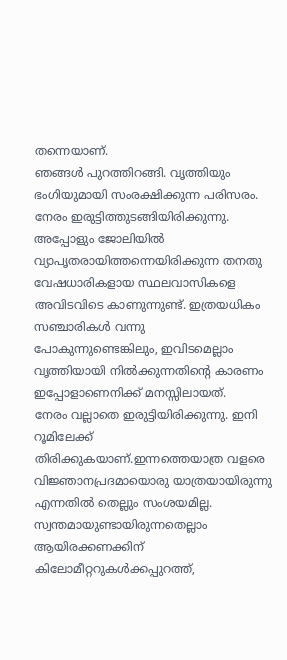തന്നെയാണ്.
ഞങ്ങൾ പുറത്തിറങ്ങി. വൃത്തിയും ഭംഗിയുമായി സംരക്ഷിക്കുന്ന പരിസരം. നേരം ഇരുട്ടിത്തുടങ്ങിയിരിക്കുന്നു. അപ്പോളും ജോലിയിൽ വ്യാപൃതരായിത്തന്നെയിരിക്കുന്ന തനതു വേഷധാരികളായ സ്ഥലവാസികളെ അവിടവിടെ കാണുന്നുണ്ട്. ഇത്രയധികം സഞ്ചാരികൾ വന്നു പോകുന്നുണ്ടെങ്കിലും, ഇവിടമെല്ലാം വൃത്തിയായി നിൽക്കുന്നതിന്റെ കാരണം ഇപ്പോളാണെനിക്ക് മനസ്സിലായത്.
നേരം വല്ലാതെ ഇരുട്ടിയിരിക്കുന്നു. ഇനി റൂമിലേക്ക് തിരിക്കുകയാണ്.ഇന്നത്തെയാത്ര വളരെ വിജ്ഞാനപ്രദമായൊരു യാത്രയായിരുന്നു എന്നതിൽ തെല്ലും സംശയമില്ല. സ്വന്തമായുണ്ടായിരുന്നതെല്ലാം ആയിരക്കണക്കിന് കിലോമീറ്ററുകൾക്കപ്പുറത്ത്,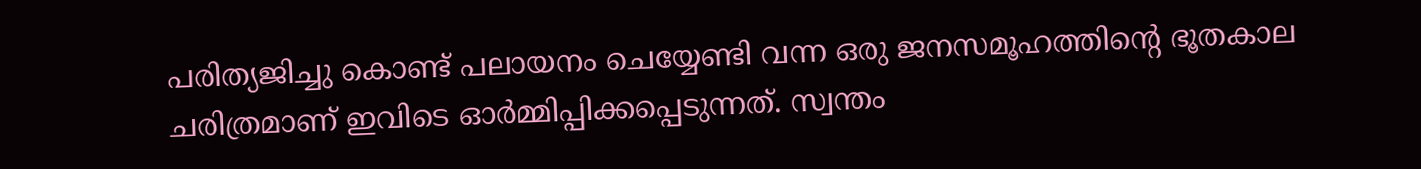പരിത്യജിച്ചു കൊണ്ട് പലായനം ചെയ്യേണ്ടി വന്ന ഒരു ജനസമൂഹത്തിന്റെ ഭൂതകാല ചരിത്രമാണ് ഇവിടെ ഓർമ്മിപ്പിക്കപ്പെടുന്നത്. സ്വന്തം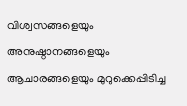വിശ്വസങ്ങളെയും അനുഷ്ഠാനങ്ങളെയും ആചാരങ്ങളെയും മുറുക്കെപ്പിടിച്ച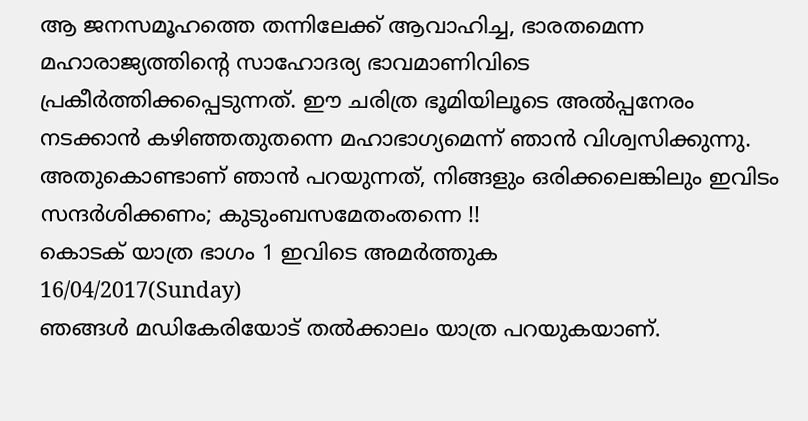ആ ജനസമൂഹത്തെ തന്നിലേക്ക് ആവാഹിച്ച, ഭാരതമെന്ന മഹാരാജ്യത്തിന്റെ സാഹോദര്യ ഭാവമാണിവിടെ പ്രകീർത്തിക്കപ്പെടുന്നത്. ഈ ചരിത്ര ഭൂമിയിലൂടെ അൽപ്പനേരം നടക്കാൻ കഴിഞ്ഞതുതന്നെ മഹാഭാഗ്യമെന്ന് ഞാൻ വിശ്വസിക്കുന്നു. അതുകൊണ്ടാണ് ഞാൻ പറയുന്നത്, നിങ്ങളും ഒരിക്കലെങ്കിലും ഇവിടം സന്ദർശിക്കണം; കുടുംബസമേതംതന്നെ !!
കൊടക് യാത്ര ഭാഗം 1 ഇവിടെ അമർത്തുക
16/04/2017(Sunday)
ഞങ്ങൾ മഡികേരിയോട് തൽക്കാലം യാത്ര പറയുകയാണ്.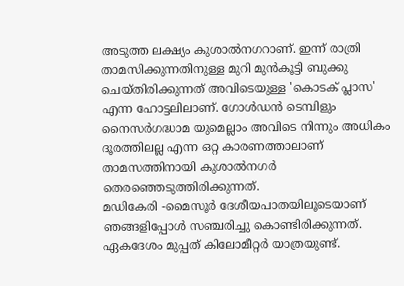അടുത്ത ലക്ഷ്യം കുശാൽനഗറാണ്. ഇന്ന് രാത്രി താമസിക്കുന്നതിനുള്ള മുറി മുൻകൂട്ടി ബുക്കു ചെയ്തിരിക്കുന്നത് അവിടെയുള്ള 'കൊടക് പ്ലാസ' എന്ന ഹോട്ടലിലാണ്. ഗോൾഡൻ ടെമ്പിളും നൈസർഗദ്ധാമ യുമെല്ലാം അവിടെ നിന്നും അധികം ദൂരത്തിലല്ല എന്ന ഒറ്റ കാരണത്താലാണ് താമസത്തിനായി കുശാൽനഗർ തെരഞ്ഞെടുത്തിരിക്കുന്നത്.
മഡികേരി -മൈസൂർ ദേശീയപാതയിലൂടെയാണ് ഞങ്ങളിപ്പോൾ സഞ്ചരിച്ചു കൊണ്ടിരിക്കുന്നത്. ഏകദേശം മുപ്പത് കിലോമീറ്റർ യാത്രയുണ്ട്.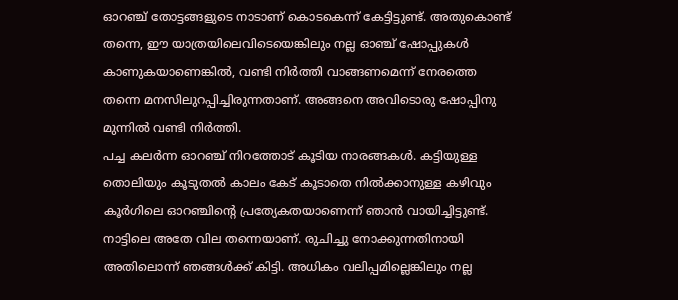ഓറഞ്ച് തോട്ടങ്ങളുടെ നാടാണ് കൊടകെന്ന് കേട്ടിട്ടുണ്ട്. അതുകൊണ്ട് തന്നെ, ഈ യാത്രയിലെവിടെയെങ്കിലും നല്ല ഓഞ്ച് ഷോപ്പുകൾ കാണുകയാണെങ്കിൽ, വണ്ടി നിർത്തി വാങ്ങണമെന്ന് നേരത്തെ തന്നെ മനസിലുറപ്പിച്ചിരുന്നതാണ്. അങ്ങനെ അവിടൊരു ഷോപ്പിനു മുന്നിൽ വണ്ടി നിർത്തി.
പച്ച കലർന്ന ഓറഞ്ച് നിറത്തോട് കൂടിയ നാരങ്ങകൾ. കട്ടിയുള്ള തൊലിയും കൂടുതൽ കാലം കേട് കൂടാതെ നിൽക്കാനുള്ള കഴിവും കൂർഗിലെ ഓറഞ്ചിന്റെ പ്രത്യേകതയാണെന്ന് ഞാൻ വായിച്ചിട്ടുണ്ട്. നാട്ടിലെ അതേ വില തന്നെയാണ്. രുചിച്ചു നോക്കുന്നതിനായി അതിലൊന്ന് ഞങ്ങൾക്ക് കിട്ടി. അധികം വലിപ്പമില്ലെങ്കിലും നല്ല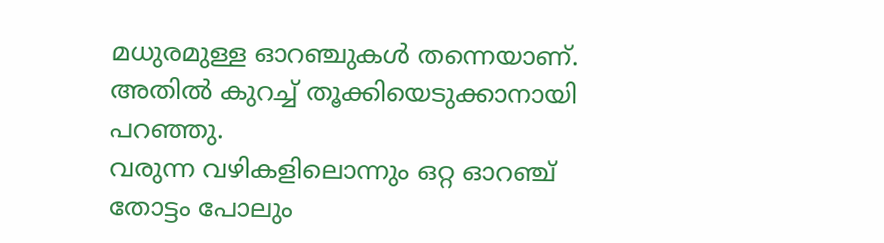മധുരമുള്ള ഓറഞ്ചുകൾ തന്നെയാണ്. അതിൽ കുറച്ച് തൂക്കിയെടുക്കാനായി പറഞ്ഞു.
വരുന്ന വഴികളിലൊന്നും ഒറ്റ ഓറഞ്ച് തോട്ടം പോലും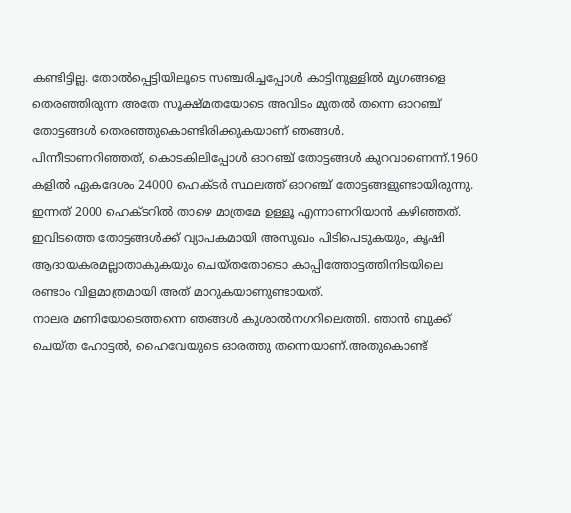കണ്ടിട്ടില്ല. തോൽപ്പെട്ടിയിലൂടെ സഞ്ചരിച്ചപ്പോൾ കാട്ടിനുള്ളിൽ മൃഗങ്ങളെ തെരഞ്ഞിരുന്ന അതേ സൂക്ഷ്മതയോടെ അവിടം മുതൽ തന്നെ ഓറഞ്ച് തോട്ടങ്ങൾ തെരഞ്ഞുകൊണ്ടിരിക്കുകയാണ് ഞങ്ങൾ.
പിന്നീടാണറിഞ്ഞത്, കൊടകിലിപ്പോൾ ഓറഞ്ച് തോട്ടങ്ങൾ കുറവാണെന്ന്.1960 കളിൽ ഏകദേശം 24000 ഹെക്ടർ സ്ഥലത്ത് ഓറഞ്ച് തോട്ടങ്ങളുണ്ടായിരുന്നു. ഇന്നത് 2000 ഹെക്ടറിൽ താഴെ മാത്രമേ ഉള്ളൂ എന്നാണറിയാൻ കഴിഞ്ഞത്. ഇവിടത്തെ തോട്ടങ്ങൾക്ക് വ്യാപകമായി അസുഖം പിടിപെടുകയും, കൃഷി ആദായകരമല്ലാതാകുകയും ചെയ്തതോടൊ കാപ്പിത്തോട്ടത്തിനിടയിലെ രണ്ടാം വിളമാത്രമായി അത് മാറുകയാണുണ്ടായത്.
നാലര മണിയോടെത്തന്നെ ഞങ്ങൾ കുശാൽനഗറിലെത്തി. ഞാൻ ബുക്ക് ചെയ്ത ഹോട്ടൽ, ഹൈവേയുടെ ഓരത്തു തന്നെയാണ്.അതുകൊണ്ട്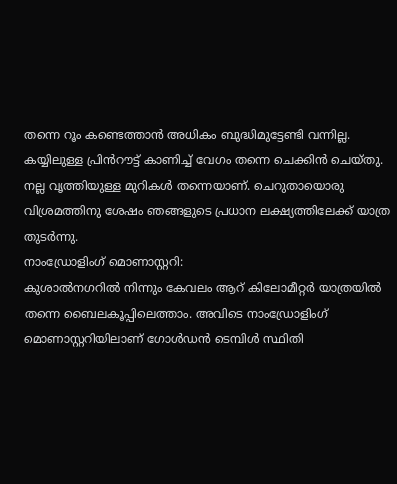തന്നെ റൂം കണ്ടെത്താൻ അധികം ബുദ്ധിമുട്ടേണ്ടി വന്നില്ല. കയ്യിലുള്ള പ്രിൻറൗട്ട് കാണിച്ച് വേഗം തന്നെ ചെക്കിൻ ചെയ്തു.
നല്ല വൃത്തിയുള്ള മുറികൾ തന്നെയാണ്. ചെറുതായൊരു വിശ്രമത്തിനു ശേഷം ഞങ്ങളുടെ പ്രധാന ലക്ഷ്യത്തിലേക്ക് യാത്ര തുടർന്നു.
നാംഡ്രോളിംഗ് മൊണാസ്റ്ററി:
കുശാൽനഗറിൽ നിന്നും കേവലം ആറ് കിലോമീറ്റർ യാത്രയിൽ തന്നെ ബൈലകൂപ്പിലെത്താം. അവിടെ നാംഡ്രോളിംഗ് മൊണാസ്റ്ററിയിലാണ് ഗോൾഡൻ ടെമ്പിൾ സ്ഥിതി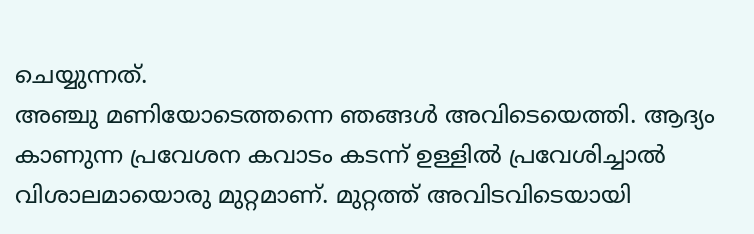ചെയ്യുന്നത്.
അഞ്ചു മണിയോടെത്തന്നെ ഞങ്ങൾ അവിടെയെത്തി. ആദ്യം കാണുന്ന പ്രവേശന കവാടം കടന്ന് ഉള്ളിൽ പ്രവേശിച്ചാൽ വിശാലമായൊരു മുറ്റമാണ്. മുറ്റത്ത് അവിടവിടെയായി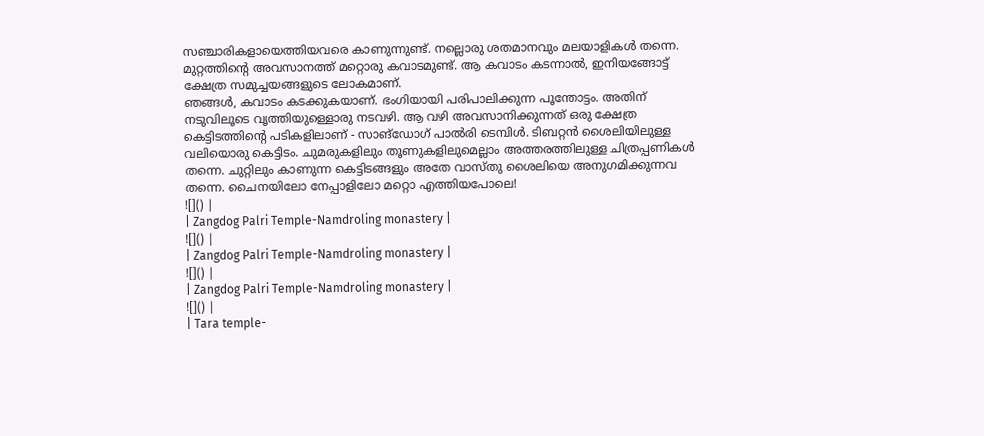സഞ്ചാരികളായെത്തിയവരെ കാണുന്നുണ്ട്. നല്ലൊരു ശതമാനവും മലയാളികൾ തന്നെ.
മുറ്റത്തിന്റെ അവസാനത്ത് മറ്റൊരു കവാടമുണ്ട്. ആ കവാടം കടന്നാൽ, ഇനിയങ്ങോട്ട് ക്ഷേത്ര സമുച്ചയങ്ങളുടെ ലോകമാണ്.
ഞങ്ങൾ, കവാടം കടക്കുകയാണ്. ഭംഗിയായി പരിപാലിക്കുന്ന പൂന്തോട്ടം. അതിന് നടുവിലൂടെ വൃത്തിയുള്ളൊരു നടവഴി. ആ വഴി അവസാനിക്കുന്നത് ഒരു ക്ഷേത്ര കെട്ടിടത്തിന്റെ പടികളിലാണ് - സാങ്ഡോഗ് പാൽരി ടെമ്പിൾ. ടിബറ്റൻ ശൈലിയിലുള്ള വലിയൊരു കെട്ടിടം. ചുമരുകളിലും തൂണുകളിലുമെല്ലാം അത്തരത്തിലുള്ള ചിത്രപ്പണികൾ തന്നെ. ചുറ്റിലും കാണുന്ന കെട്ടിടങ്ങളും അതേ വാസ്തു ശൈലിയെ അനുഗമിക്കുന്നവ തന്നെ. ചൈനയിലോ നേപ്പാളിലോ മറ്റൊ എത്തിയപോലെ!
![]() |
| Zangdog Palri Temple-Namdroling monastery |
![]() |
| Zangdog Palri Temple-Namdroling monastery |
![]() |
| Zangdog Palri Temple-Namdroling monastery |
![]() |
| Tara temple-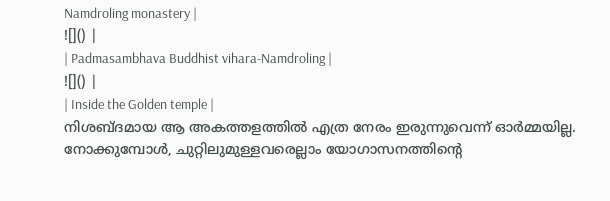Namdroling monastery |
![]() |
| Padmasambhava Buddhist vihara-Namdroling |
![]() |
| Inside the Golden temple |
നിശബ്ദമായ ആ അകത്തളത്തിൽ എത്ര നേരം ഇരുന്നുവെന്ന് ഓർമ്മയില്ല. നോക്കുമ്പോൾ, ചുറ്റിലുമുള്ളവരെല്ലാം യോഗാസനത്തിന്റെ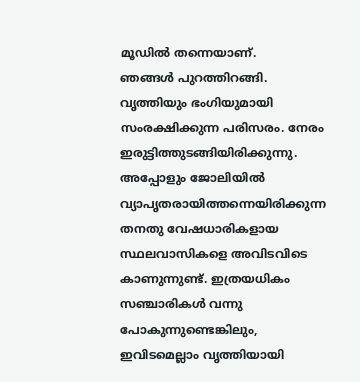മൂഡിൽ തന്നെയാണ്.
ഞങ്ങൾ പുറത്തിറങ്ങി. വൃത്തിയും ഭംഗിയുമായി സംരക്ഷിക്കുന്ന പരിസരം. നേരം ഇരുട്ടിത്തുടങ്ങിയിരിക്കുന്നു. അപ്പോളും ജോലിയിൽ വ്യാപൃതരായിത്തന്നെയിരിക്കുന്ന തനതു വേഷധാരികളായ സ്ഥലവാസികളെ അവിടവിടെ കാണുന്നുണ്ട്. ഇത്രയധികം സഞ്ചാരികൾ വന്നു പോകുന്നുണ്ടെങ്കിലും, ഇവിടമെല്ലാം വൃത്തിയായി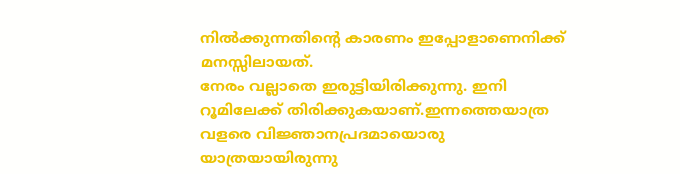നിൽക്കുന്നതിന്റെ കാരണം ഇപ്പോളാണെനിക്ക് മനസ്സിലായത്.
നേരം വല്ലാതെ ഇരുട്ടിയിരിക്കുന്നു. ഇനി റൂമിലേക്ക് തിരിക്കുകയാണ്.ഇന്നത്തെയാത്ര വളരെ വിജ്ഞാനപ്രദമായൊരു യാത്രയായിരുന്നു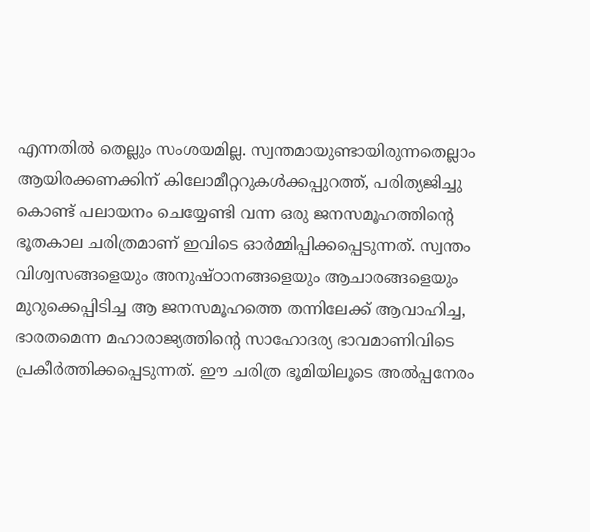എന്നതിൽ തെല്ലും സംശയമില്ല. സ്വന്തമായുണ്ടായിരുന്നതെല്ലാം ആയിരക്കണക്കിന് കിലോമീറ്ററുകൾക്കപ്പുറത്ത്, പരിത്യജിച്ചു കൊണ്ട് പലായനം ചെയ്യേണ്ടി വന്ന ഒരു ജനസമൂഹത്തിന്റെ ഭൂതകാല ചരിത്രമാണ് ഇവിടെ ഓർമ്മിപ്പിക്കപ്പെടുന്നത്. സ്വന്തം വിശ്വസങ്ങളെയും അനുഷ്ഠാനങ്ങളെയും ആചാരങ്ങളെയും മുറുക്കെപ്പിടിച്ച ആ ജനസമൂഹത്തെ തന്നിലേക്ക് ആവാഹിച്ച, ഭാരതമെന്ന മഹാരാജ്യത്തിന്റെ സാഹോദര്യ ഭാവമാണിവിടെ പ്രകീർത്തിക്കപ്പെടുന്നത്. ഈ ചരിത്ര ഭൂമിയിലൂടെ അൽപ്പനേരം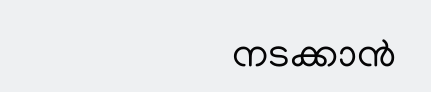നടക്കാൻ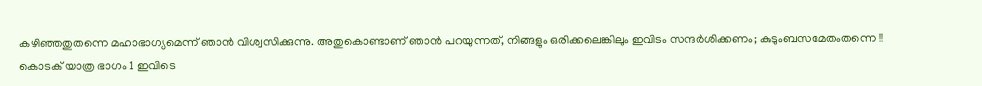കഴിഞ്ഞതുതന്നെ മഹാഭാഗ്യമെന്ന് ഞാൻ വിശ്വസിക്കുന്നു. അതുകൊണ്ടാണ് ഞാൻ പറയുന്നത്, നിങ്ങളും ഒരിക്കലെങ്കിലും ഇവിടം സന്ദർശിക്കണം; കുടുംബസമേതംതന്നെ !!
കൊടക് യാത്ര ഭാഗം 1 ഇവിടെ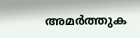അമർത്തുക